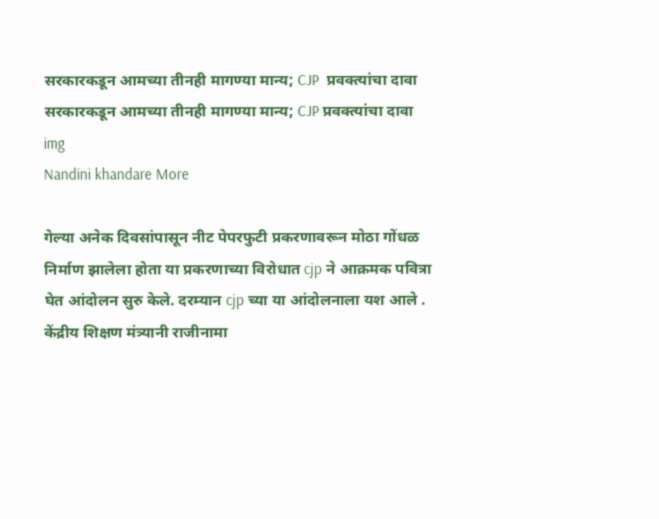सरकारकडून आमच्या तीनही मागण्या मान्य; CJP  प्रवक्त्यांचा दावा
सरकारकडून आमच्या तीनही मागण्या मान्य; CJP प्रवक्त्यांचा दावा
img
Nandini khandare More

गेल्या अनेक दिवसांपासून नीट पेपरफुटी प्रकरणावरून मोठा गोंधळ निर्माण झालेला होता या प्रकरणाच्या विरोधात cjp ने आक्रमक पवित्रा  घेत आंदोलन सुरु केले. दरम्यान cjp च्या या आंदोलनाला यश आले . केंद्रीय शिक्षण मंत्र्यानी राजीनामा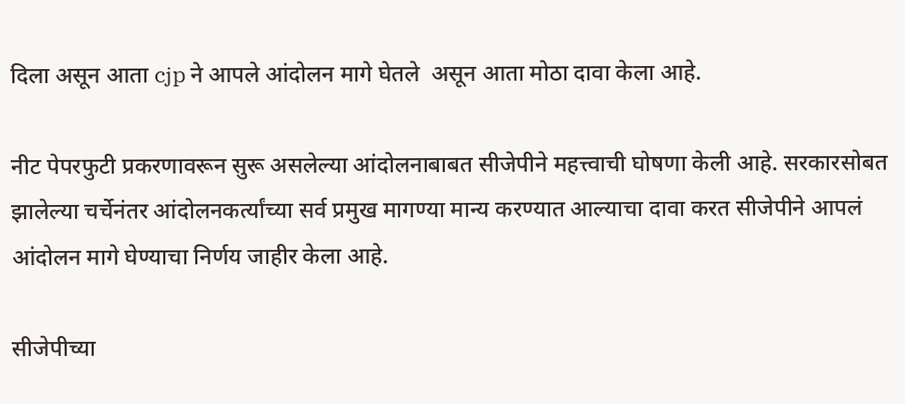दिला असून आता cjp ने आपले आंदोलन मागे घेतले  असून आता मोठा दावा केला आहे.

नीट पेपरफुटी प्रकरणावरून सुरू असलेल्या आंदोलनाबाबत सीजेपीने महत्त्वाची घोषणा केली आहे. सरकारसोबत झालेल्या चर्चेनंतर आंदोलनकर्त्यांच्या सर्व प्रमुख मागण्या मान्य करण्यात आल्याचा दावा करत सीजेपीने आपलं आंदोलन मागे घेण्याचा निर्णय जाहीर केला आहे.

सीजेपीच्या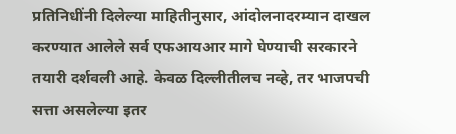प्रतिनिधींनी दिलेल्या माहितीनुसार, आंदोलनादरम्यान दाखल करण्यात आलेले सर्व एफआयआर मागे घेण्याची सरकारने तयारी दर्शवली आहे. केवळ दिल्लीतीलच नव्हे, तर भाजपची सत्ता असलेल्या इतर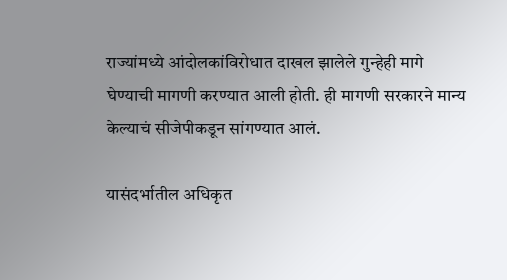राज्यांमध्ये आंदोलकांविरोधात दाखल झालेले गुन्हेही मागे घेण्याची मागणी करण्यात आली होती. ही मागणी सरकारने मान्य केल्याचं सीजेपीकडून सांगण्यात आलं.

यासंदर्भातील अधिकृत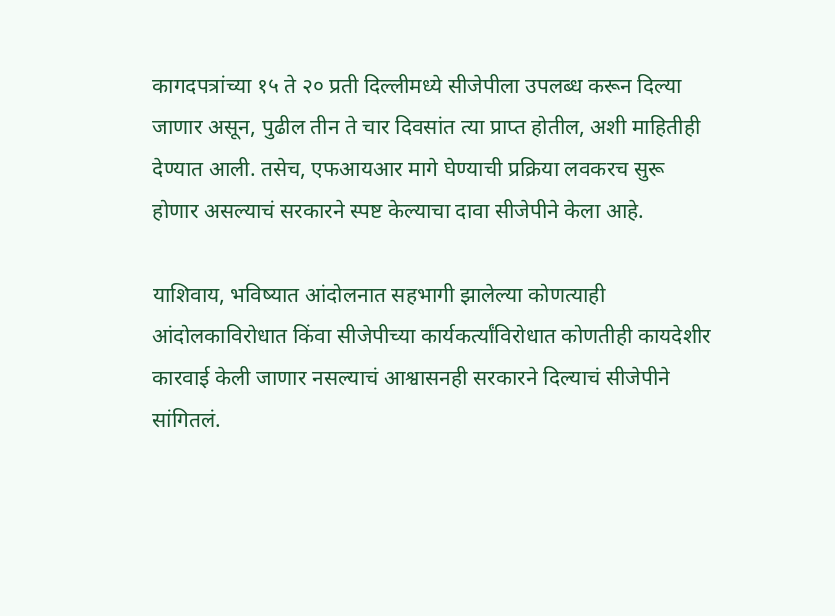कागदपत्रांच्या १५ ते २० प्रती दिल्लीमध्ये सीजेपीला उपलब्ध करून दिल्या जाणार असून, पुढील तीन ते चार दिवसांत त्या प्राप्त होतील, अशी माहितीही देण्यात आली. तसेच, एफआयआर मागे घेण्याची प्रक्रिया लवकरच सुरू होणार असल्याचं सरकारने स्पष्ट केल्याचा दावा सीजेपीने केला आहे.

याशिवाय, भविष्यात आंदोलनात सहभागी झालेल्या कोणत्याही आंदोलकाविरोधात किंवा सीजेपीच्या कार्यकर्त्यांविरोधात कोणतीही कायदेशीर कारवाई केली जाणार नसल्याचं आश्वासनही सरकारने दिल्याचं सीजेपीने सांगितलं.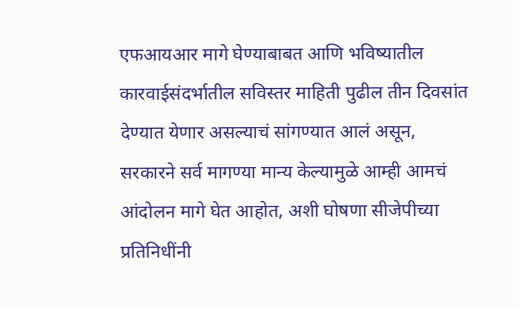एफआयआर मागे घेण्याबाबत आणि भविष्यातील कारवाईसंदर्भातील सविस्तर माहिती पुढील तीन दिवसांत देण्यात येणार असल्याचं सांगण्यात आलं असून, सरकारने सर्व मागण्या मान्य केल्यामुळे आम्ही आमचं आंदोलन मागे घेत आहोत, अशी घोषणा सीजेपीच्या प्रतिनिधींनी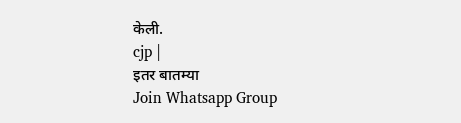केली.
cjp |
इतर बातम्या
Join Whatsapp Group